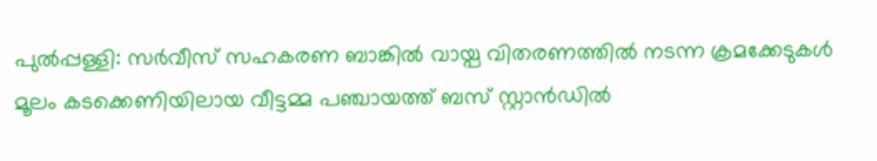പുല്‍പ്പള്ളി: സര്‍വീസ് സഹകരണ ബാങ്കില്‍ വായ്പ വിതരണത്തില്‍ നടന്ന ക്രമക്കേടുകള്‍ മൂലം കടക്കെണിയിലായ വീട്ടമ്മ പഞ്ചായത്ത് ബസ് സ്റ്റാന്‍ഡില്‍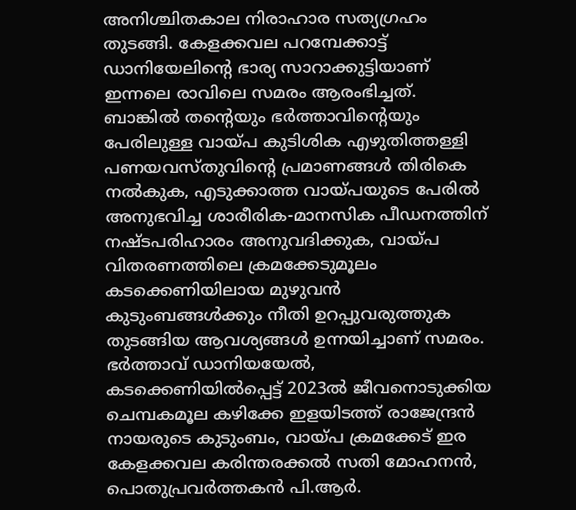അനിശ്ചിതകാല നിരാഹാര സത്യഗ്രഹം തുടങ്ങി. കേളക്കവല പറമ്പേക്കാട്ട് ഡാനിയേലിന്റെ ഭാര്യ സാറാക്കുട്ടിയാണ് ഇന്നലെ രാവിലെ സമരം ആരംഭിച്ചത്. ബാങ്കില്‍ തന്റെയും ഭര്‍ത്താവിന്റെയും പേരിലുള്ള വായ്പ കുടിശിക എഴുതിത്തള്ളി പണയവസ്തുവിന്റെ പ്രമാണങ്ങള്‍ തിരികെ നല്‍കുക, എടുക്കാത്ത വായ്പയുടെ പേരില്‍ അനുഭവിച്ച ശാരീരിക-മാനസിക പീഡനത്തിന് നഷ്ടപരിഹാരം അനുവദിക്കുക, വായ്പ വിതരണത്തിലെ ക്രമക്കേടുമൂലം കടക്കെണിയിലായ മുഴുവന്‍ കുടുംബങ്ങള്‍ക്കും നീതി ഉറപ്പുവരുത്തുക തുടങ്ങിയ ആവശ്യങ്ങള്‍ ഉന്നയിച്ചാണ് സമരം. ഭര്‍ത്താവ് ഡാനിയയേല്‍, കടക്കെണിയില്‍പ്പെട്ട് 2023ല്‍ ജീവനൊടുക്കിയ ചെമ്പകമൂല കഴിക്കേ ഇളയിടത്ത് രാജേന്ദ്രന്‍ നായരുടെ കുടുംബം, വായ്പ ക്രമക്കേട് ഇര കേളക്കവല കരിന്തരക്കല്‍ സതി മോഹനന്‍, പൊതുപ്രവര്‍ത്തകന്‍ പി.ആര്‍.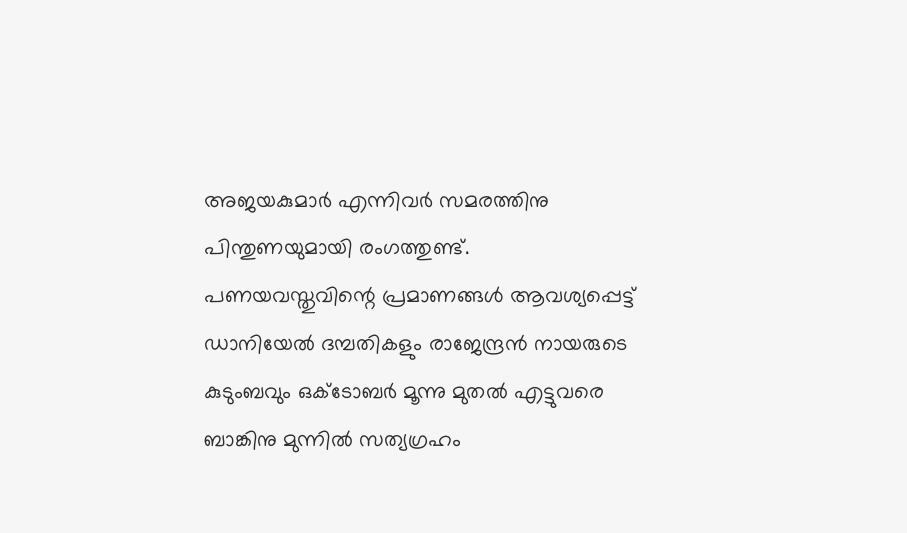അജയകുമാര്‍ എന്നിവര്‍ സമരത്തിനു പിന്തുണയുമായി രംഗത്തുണ്ട്.
പണയവസ്തുവിന്റെ പ്രമാണങ്ങള്‍ ആവശ്യപ്പെട്ട് ഡാനിയേല്‍ ദമ്പതികളും രാജേന്ദ്രന്‍ നായരുടെ കുടുംബവും ഒക്ടോബര്‍ മൂന്നു മുതല്‍ എട്ടുവരെ ബാങ്കിനു മുന്നില്‍ സത്യഗ്രഹം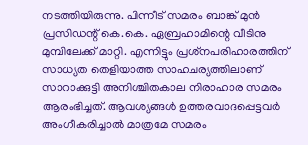നടത്തിയിരുന്നു. പിന്നീട് സമരം ബാങ്ക് മുന്‍ പ്രസിഡന്റ് കെ.കെ. ഏബ്രഹാമിന്റെ വീടിനു മുമ്പിലേക്ക് മാറ്റി. എന്നിട്ടും പ്രശ്‌നപരിഹാരത്തിന് സാധ്യത തെളിയാത്ത സാഹചര്യത്തിലാണ് സാറാക്കുട്ടി അനിശ്ചിതകാല നിരാഹാര സമരം ആരംഭിച്ചത്. ആവശ്യങ്ങള്‍ ഉത്തരവാദപ്പെട്ടവര്‍ അംഗീകരിച്ചാല്‍ മാത്രമേ സമരം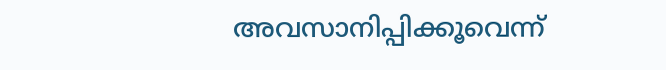അവസാനിപ്പിക്കൂവെന്ന്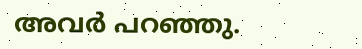അവര്‍ പറഞ്ഞു.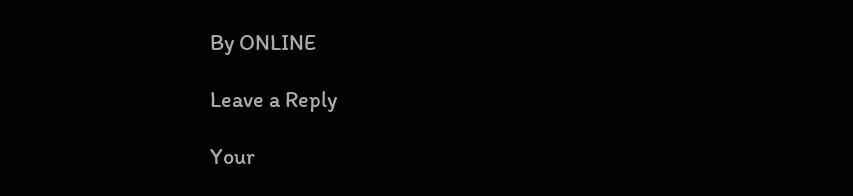By ONLINE

Leave a Reply

Your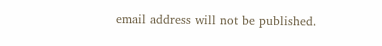email address will not be published.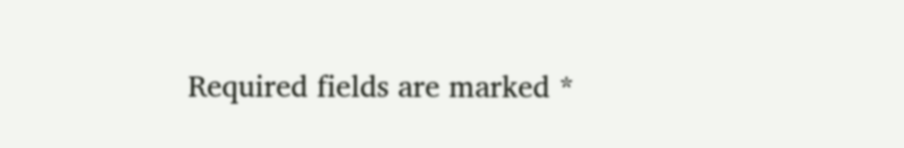Required fields are marked *